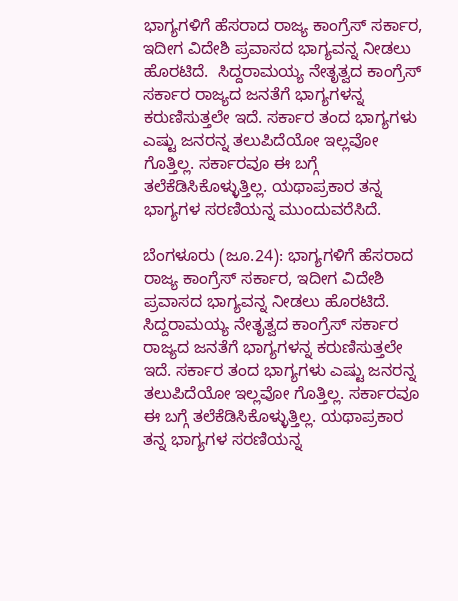ಭಾಗ್ಯಗಳಿಗೆ ಹೆಸರಾದ ರಾಜ್ಯ ಕಾಂಗ್ರೆಸ್ ಸರ್ಕಾರ, ಇದೀಗ ವಿದೇಶಿ ಪ್ರವಾಸದ ಭಾಗ್ಯವನ್ನ ನೀಡಲು ಹೊರಟಿದೆ.  ಸಿದ್ದರಾಮಯ್ಯ ನೇತೃತ್ವದ ಕಾಂಗ್ರೆಸ್ ಸರ್ಕಾರ ರಾಜ್ಯದ ಜನತೆಗೆ ಭಾಗ್ಯಗಳನ್ನ ಕರುಣಿಸುತ್ತಲೇ ಇದೆ. ಸರ್ಕಾರ ತಂದ ಭಾಗ್ಯಗಳು ಎಷ್ಟು ಜನರನ್ನ ತಲುಪಿದೆಯೋ ಇಲ್ಲವೋ ಗೊತ್ತಿಲ್ಲ. ಸರ್ಕಾರವೂ ಈ ಬಗ್ಗೆ ತಲೆಕೆಡಿಸಿಕೊಳ್ಳುತ್ತಿಲ್ಲ. ಯಥಾಪ್ರಕಾರ ತನ್ನ ಭಾಗ್ಯಗಳ ಸರಣಿಯನ್ನ ಮುಂದುವರೆಸಿದೆ.

ಬೆಂಗಳೂರು (ಜೂ.24): ಭಾಗ್ಯಗಳಿಗೆ ಹೆಸರಾದ ರಾಜ್ಯ ಕಾಂಗ್ರೆಸ್ ಸರ್ಕಾರ, ಇದೀಗ ವಿದೇಶಿ ಪ್ರವಾಸದ ಭಾಗ್ಯವನ್ನ ನೀಡಲು ಹೊರಟಿದೆ. ಸಿದ್ದರಾಮಯ್ಯ ನೇತೃತ್ವದ ಕಾಂಗ್ರೆಸ್ ಸರ್ಕಾರ ರಾಜ್ಯದ ಜನತೆಗೆ ಭಾಗ್ಯಗಳನ್ನ ಕರುಣಿಸುತ್ತಲೇ ಇದೆ. ಸರ್ಕಾರ ತಂದ ಭಾಗ್ಯಗಳು ಎಷ್ಟು ಜನರನ್ನ ತಲುಪಿದೆಯೋ ಇಲ್ಲವೋ ಗೊತ್ತಿಲ್ಲ. ಸರ್ಕಾರವೂ ಈ ಬಗ್ಗೆ ತಲೆಕೆಡಿಸಿಕೊಳ್ಳುತ್ತಿಲ್ಲ. ಯಥಾಪ್ರಕಾರ ತನ್ನ ಭಾಗ್ಯಗಳ ಸರಣಿಯನ್ನ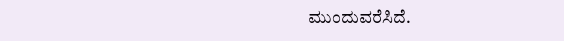ಮುಂದುವರೆಸಿದೆ.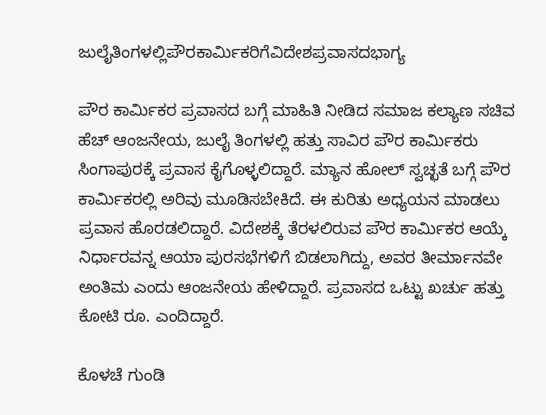ಜುಲೈತಿಂಗಳಲ್ಲಿಪೌರಕಾರ್ಮಿಕರಿಗೆವಿದೇಶಪ್ರವಾಸದಭಾಗ್ಯ

ಪೌರ ಕಾರ್ಮಿಕರ ಪ್ರವಾಸದ ಬಗ್ಗೆ ಮಾಹಿತಿ ನೀಡಿದ ಸಮಾಜ ಕಲ್ಯಾಣ ಸಚಿವ ಹೆಚ್ ಆಂಜನೇಯ, ಜುಲೈ ತಿಂಗಳಲ್ಲಿ ಹತ್ತು ಸಾವಿರ ಪೌರ ಕಾರ್ಮಿಕರು ಸಿಂಗಾಪುರಕ್ಕೆ ಪ್ರವಾಸ ಕೈಗೊಳ್ಳಲಿದ್ದಾರೆ. ಮ್ಯಾನ ಹೋಲ್ ಸ್ವಚ್ಛತೆ ಬಗ್ಗೆ ಪೌರ ಕಾರ್ಮಿಕರಲ್ಲಿ ಅರಿವು ಮೂಡಿಸಬೇಕಿದೆ. ಈ ಕುರಿತು ಅಧ್ಯಯನ ಮಾಡಲು ಪ್ರವಾಸ ಹೊರಡಲಿದ್ದಾರೆ. ವಿದೇಶಕ್ಕೆ ತೆರಳಲಿರುವ ಪೌರ ಕಾರ್ಮಿಕರ ಆಯ್ಕೆ ನಿರ್ಧಾರವನ್ನ ಆಯಾ ಪುರಸಭೆಗಳಿಗೆ ಬಿಡಲಾಗಿದ್ದು, ಅವರ ತೀರ್ಮಾನವೇ ಅಂತಿಮ ಎಂದು ಆಂಜನೇಯ ಹೇಳಿದ್ದಾರೆ. ಪ್ರವಾಸದ ಒಟ್ಟು ಖರ್ಚು ಹತ್ತು ಕೋಟಿ ರೂ. ಎಂದಿದ್ದಾರೆ.

ಕೊಳಚೆ ಗುಂಡಿ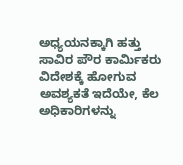ಅಧ್ಯಯನಕ್ಕಾಗಿ ಹತ್ತು ಸಾವಿರ ಪೌರ ಕಾರ್ಮಿಕರು ವಿದೇಶಕ್ಕೆ ಹೋಗುವ ಅವಶ್ಯಕತೆ ಇದೆಯೇ, ಕೆಲ ಅಧಿಕಾರಿಗಳನ್ನು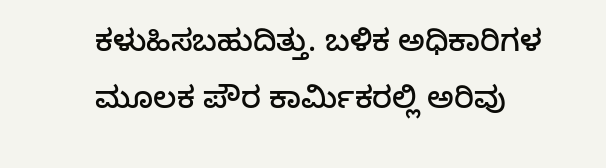ಕಳುಹಿಸಬಹುದಿತ್ತು. ಬಳಿಕ ಅಧಿಕಾರಿಗಳ ಮೂಲಕ ಪೌರ ಕಾರ್ಮಿಕರಲ್ಲಿ ಅರಿವು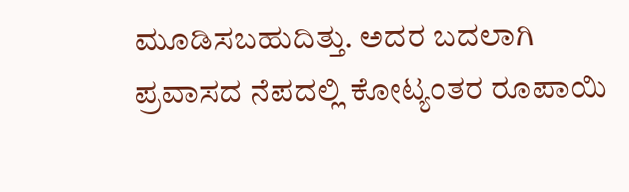ಮೂಡಿಸಬಹುದಿತ್ತು. ಅದರ ಬದಲಾಗಿ ಪ್ರವಾಸದ ನೆಪದಲ್ಲಿ ಕೋಟ್ಯಂತರ ರೂಪಾಯಿ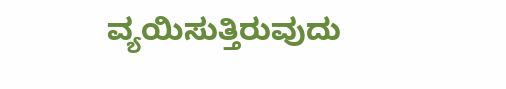ವ್ಯಯಿಸುತ್ತಿರುವುದು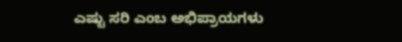ಎಷ್ಟು ಸರಿ ಎಂಬ ಅಭಿಪ್ರಾಯಗಳು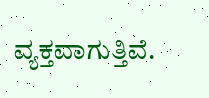ವ್ಯಕ್ತವಾಗುತ್ತಿವೆ.